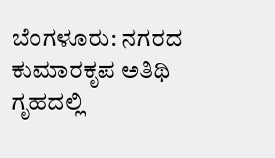ಬೆಂಗಳೂರು: ನಗರದ ಕುಮಾರಕೃಪ ಅತಿಥಿ ಗೃಹದಲ್ಲಿ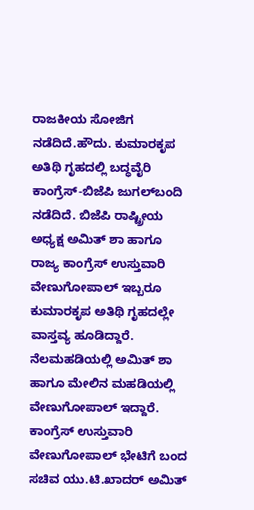ರಾಜಕೀಯ ಸೋಜಿಗ ನಡೆದಿದೆ.ಹೌದು. ಕುಮಾರಕೃಪ ಅತಿಥಿ ಗೃಹದಲ್ಲಿ ಬದ್ಧವೈರಿ ಕಾಂಗ್ರೆಸ್-ಬಿಜೆಪಿ ಜುಗಲ್‍ಬಂದಿ ನಡೆದಿದೆ. ಬಿಜೆಪಿ ರಾಷ್ಟ್ರೀಯ ಅಧ್ಯಕ್ಷ ಅಮಿತ್ ಶಾ ಹಾಗೂ ರಾಜ್ಯ ಕಾಂಗ್ರೆಸ್ ಉಸ್ತುವಾರಿ ವೇಣುಗೋಪಾಲ್ ಇಬ್ಬರೂ ಕುಮಾರಕೃಪ ಅತಿಥಿ ಗೃಹದಲ್ಲೇ ವಾಸ್ತವ್ಯ ಹೂಡಿದ್ದಾರೆ. ನೆಲಮಹಡಿಯಲ್ಲಿ ಅಮಿತ್ ಶಾ ಹಾಗೂ ಮೇಲಿನ ಮಹಡಿಯಲ್ಲಿ ವೇಣುಗೋಪಾಲ್ ಇದ್ದಾರೆ. ಕಾಂಗ್ರೆಸ್ ಉಸ್ತುವಾರಿ ವೇಣುಗೋಪಾಲ್ ಭೇಟಿಗೆ ಬಂದ ಸಚಿವ ಯು.ಟಿ.ಖಾದರ್ ಅಮಿತ್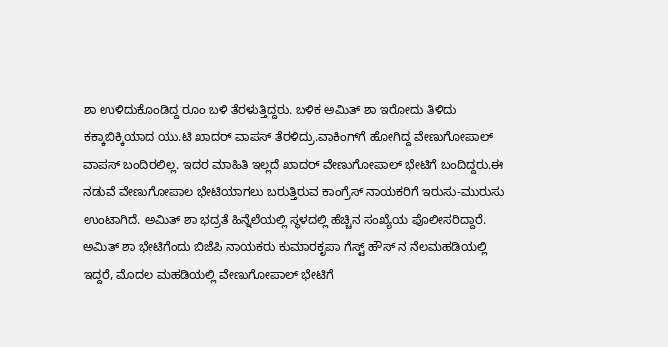ಶಾ ಉಳಿದುಕೊಂಡಿದ್ದ ರೂಂ ಬಳಿ ತೆರಳುತ್ತಿದ್ದರು. ಬಳಿಕ ಅಮಿತ್ ಶಾ ಇರೋದು ತಿಳಿದು ಕಕ್ಕಾಬಿಕ್ಕಿಯಾದ ಯು.ಟಿ ಖಾದರ್ ವಾಪಸ್ ತೆರಳಿದ್ರು.ವಾಕಿಂಗ್‍ಗೆ ಹೋಗಿದ್ದ ವೇಣುಗೋಪಾಲ್ ವಾಪಸ್ ಬಂದಿರಲಿಲ್ಲ. ಇದರ ಮಾಹಿತಿ ಇಲ್ಲದೆ ಖಾದರ್ ವೇಣುಗೋಪಾಲ್ ಭೇಟಿಗೆ ಬಂದಿದ್ದರು.ಈ ನಡುವೆ ವೇಣುಗೋಪಾಲ ಭೇಟಿಯಾಗಲು ಬರುತ್ತಿರುವ ಕಾಂಗ್ರೆಸ್ ನಾಯಕರಿಗೆ ಇರುಸು-ಮುರುಸು ಉಂಟಾಗಿದೆ. ಅಮಿತ್ ಶಾ ಭದ್ರತೆ ಹಿನ್ನೆಲೆಯಲ್ಲಿ ಸ್ಥಳದಲ್ಲಿ ಹೆಚ್ಚಿನ ಸಂಖ್ಯೆಯ ಪೊಲೀಸರಿದ್ದಾರೆ. ಅಮಿತ್ ಶಾ ಭೇಟಿಗೆಂದು ಬಿಜೆಪಿ ನಾಯಕರು ಕುಮಾರಕೃಪಾ ಗೆಸ್ಟ್ ಹೌಸ್ ನ ನೆಲಮಹಡಿಯಲ್ಲಿ ಇದ್ದರೆ, ಮೊದಲ ಮಹಡಿಯಲ್ಲಿ ವೇಣುಗೋಪಾಲ್ ಭೇಟಿಗೆ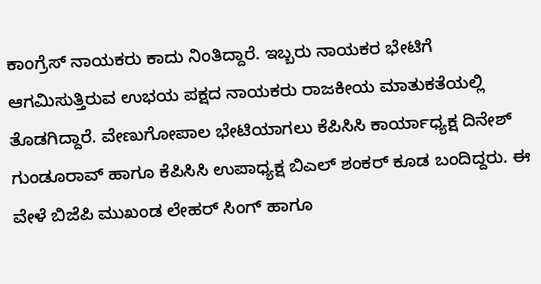ಕಾಂಗ್ರೆಸ್ ನಾಯಕರು ಕಾದು ನಿಂತಿದ್ದಾರೆ. ಇಬ್ಬರು ನಾಯಕರ ಭೇಟಿಗೆ ಆಗಮಿಸುತ್ತಿರುವ ಉಭಯ ಪಕ್ಷದ ನಾಯಕರು ರಾಜಕೀಯ ಮಾತುಕತೆಯಲ್ಲಿ ತೊಡಗಿದ್ದಾರೆ. ವೇಣುಗೋಪಾಲ ಭೇಟಿಯಾಗಲು ಕೆಪಿಸಿಸಿ ಕಾರ್ಯಾಧ್ಯಕ್ಷ ದಿನೇಶ್ ಗುಂಡೂರಾವ್ ಹಾಗೂ ಕೆಪಿಸಿಸಿ ಉಪಾಧ್ಯಕ್ಷ ಬಿಎಲ್ ಶಂಕರ್ ಕೂಡ ಬಂದಿದ್ದರು. ಈ ವೇಳೆ ಬಿಜೆಪಿ ಮುಖಂಡ ಲೇಹರ್ ಸಿಂಗ್ ಹಾಗೂ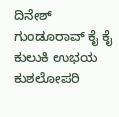ದಿನೇಶ್ ಗುಂಡೂರಾವ್ ಕೈ ಕೈ ಕುಲುಕಿ ಉಭಯ ಕುಶಲೋಪರಿ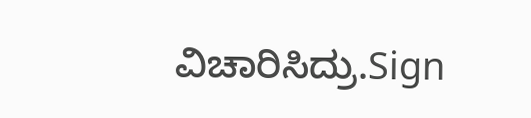ವಿಚಾರಿಸಿದ್ರು.Sign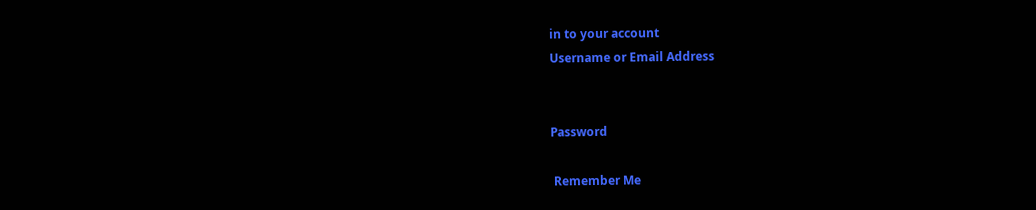in to your account
Username or Email Address


Password

 Remember Me